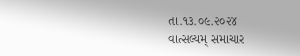તા.૧૩.૦૯.૨૦૨૪
વાત્સલ્યમ્ સમાચાર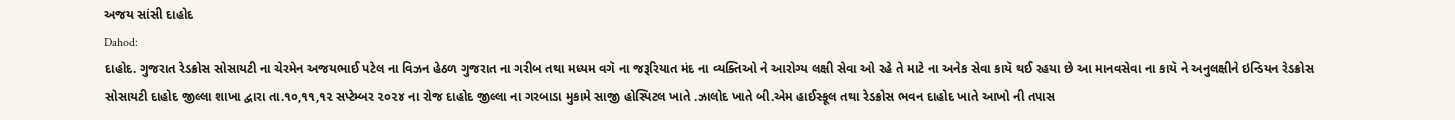અજય સાંસી દાહોદ
Dahod:
દાહોદ. ગુજરાત રેડક્રોસ સોસાયટી ના ચેરમેન અજયભાઈ પટેલ ના વિઝન હેઠળ ગુજરાત ના ગરીબ તથા મધ્યમ વગૅ ના જરૂરિયાત મંદ ના વ્યક્તિઓ ને આરોગ્ય લક્ષી સેવા ઓ રહે તે માટે ના અનેક સેવા કાયૅ થઈ રહયા છે આ માનવસેવા ના કાયૅ ને અનુલક્ષીને ઇન્ડિયન રેડક્રોસ સોસાયટી દાહોદ જીલ્લા શાખા દ્વારા તા.૧૦,૧૧,૧૨ સપ્ટેમ્બર ૨૦૨૪ ના રોજ દાહોદ જીલ્લા ના ગરબાડા મુકામે સાજી હોસ્પિટલ ખાતે .ઝાલોદ ખાતે બી.એમ હાઈસ્કૂલ તથા રેડક્રોસ ભવન દાહોદ ખાતે આખો ની તપાસ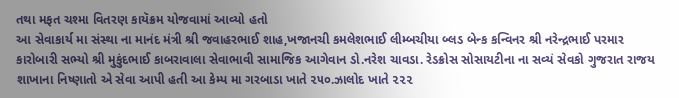તથા મફત ચશ્મા વિતરણ કાયૅક્રમ યોજવામાં આવ્યો હતો
આ સેવાકાર્ય મા સંસ્થા ના માનંદ મંત્રી શ્રી જવાહરભાઈ શાહ,ખજાનચી કમલેશભાઈ લીમ્બચીયા બ્લડ બેન્ક કન્વિનર શ્રી નરેન્દ્રભાઈ પરમાર કારોબારી સભ્યો શ્રી મુકુંદભાઈ કાબરાવાલા સેવાભાવી સામાજિક આગેવાન ડો.નરેશ ચાવડા. રેડક્રોસ સોસાયટીના ના સવ્યં સેવકો ગુજરાત રાજય શાખાના નિષ્ણાતો એ સેવા આપી હતી આ કેમ્પ મા ગરબાડા ખાતે ૨૫૦.ઝાલોદ ખાતે ૨૨૨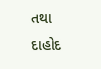તથા દાહોદ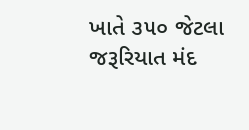ખાતે ૩૫૦ જેટલા જરૂરિયાત મંદ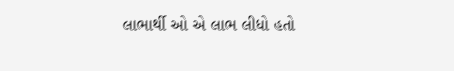લાભાર્થી ઓ એ લાભ લીધો હતો